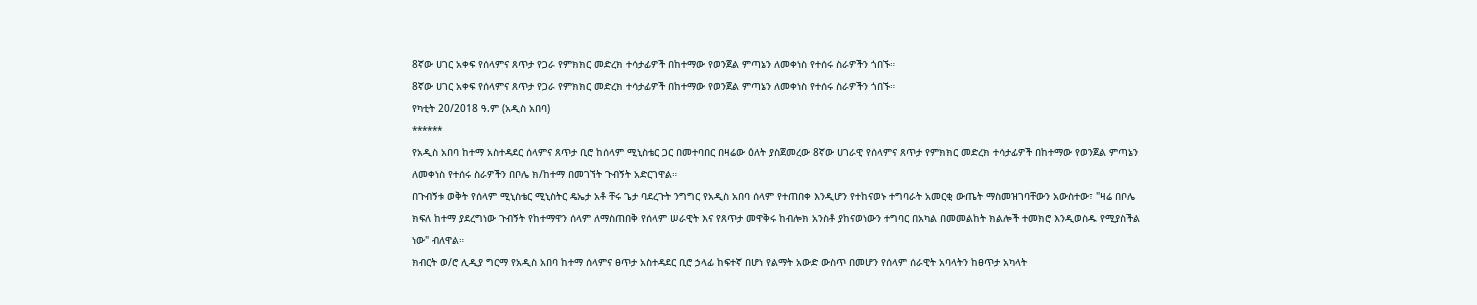8ኛው ሀገር አቀፍ የሰላምና ጸጥታ የጋራ የምክክር መድረክ ተሳታፊዎች በከተማው የወንጀል ምጣኔን ለመቀነስ የተሰሩ ስራዎችን ጎበኙ።
8ኛው ሀገር አቀፍ የሰላምና ጸጥታ የጋራ የምክክር መድረክ ተሳታፊዎች በከተማው የወንጀል ምጣኔን ለመቀነስ የተሰሩ ስራዎችን ጎበኙ።
የካቲት 20/2018 ዓ.ም (አዲስ አበባ)
******
የአዲስ አበባ ከተማ አስተዳደር ሰላምና ጸጥታ ቢሮ ከሰላም ሚኒስቴር ጋር በመተባበር በዛሬው ዕለት ያስጀመረው 8ኛው ሀገራዊ የሰላምና ጸጥታ የምክክር መድረክ ተሳታፊዎች በከተማው የወንጀል ምጣኔን ለመቀነስ የተሰሩ ስራዎችን በቦሌ ክ/ከተማ በመገኘት ጉብኝት አድርገዋል።
በጉብኝቱ ወቅት የሰላም ሚኒስቴር ሚኒስትር ዴኤታ አቶ ቸሩ ጌታ ባደረጉት ንግግር የአዲስ አበባ ሰላም የተጠበቀ እንዲሆን የተከናወኑ ተግባራት አመርቂ ውጤት ማስመዝገባቸውን አውስተው፣ "ዛሬ በቦሌ ክፍለ ከተማ ያደረግነው ጉብኝት የከተማዋን ሰላም ለማስጠበቅ የሰላም ሠራዊት እና የጸጥታ መዋቅሩ ከብሎክ አንስቶ ያከናወነውን ተግባር በአካል በመመልከት ክልሎች ተመክሮ እንዲወስዱ የሚያስችል ነው" ብለዋል።
ክብርት ወ/ሮ ሊዲያ ግርማ የአዲስ አበባ ከተማ ሰላምና ፀጥታ አስተዳደር ቢሮ ኃላፊ ከፍተኛ በሆነ የልማት አውድ ውስጥ በመሆን የሰላም ሰራዊት አባላትን ከፀጥታ አካላት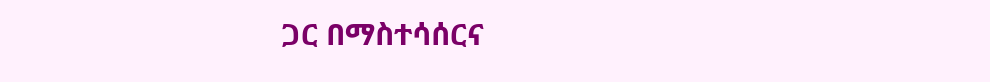ጋር በማስተሳሰርና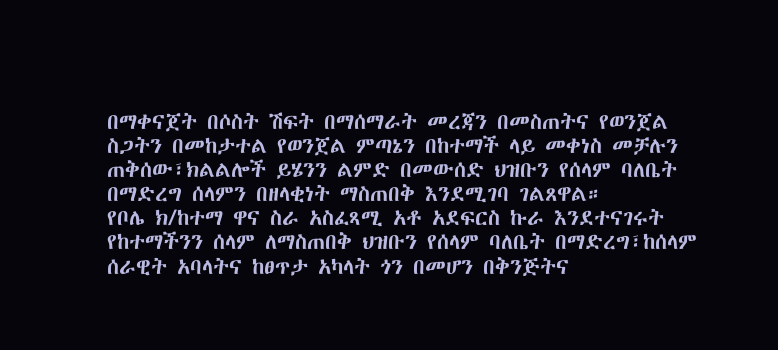በማቀናጀት በሶስት ሽፍት በማሰማራት መረጃን በመስጠትና የወንጀል ስጋትን በመከታተል የወንጀል ምጣኔን በከተማች ላይ መቀነስ መቻሉን ጠቅሰው፣ክልልሎች ይሄንን ልምድ በመውሰድ ህዝቡን የሰላም ባለቤት በማድረግ ሰላምን በዘላቂነት ማስጠበቅ እንደሚገባ ገልጸዋል።
የቦሌ ክ/ከተማ ዋና ስራ አስፈጻሚ አቶ አደፍርስ ኩራ እንደተናገሩት የከተማችንን ሰላም ለማስጠበቅ ህዝቡን የሰላም ባለቤት በማድረግ፣ከሰላም ሰራዊት አባላትና ከፀጥታ አካላት ጎን በመሆን በቅንጅትና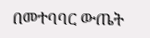በመተባባር ውጤት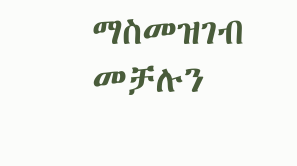ማስመዝገብ መቻሉን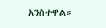አንስተዋል።